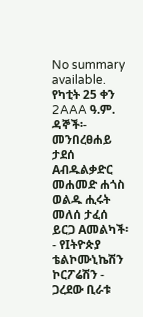No summary available.
የካቲት 25 ቀን 2AAA ዓ.ም.
ዳኞች፡- መንበረፀሐይ ታደሰ Aብዱልቃድር መሐመድ ሐጎስ ወልዱ ሒሩት መለሰ ታፈሰ ይርጋ Aመልካች፡- የIትዮጵያ ቴልኮሙኒኬሽን ኮርፖሬሽን - ጋረደው ቢራቱ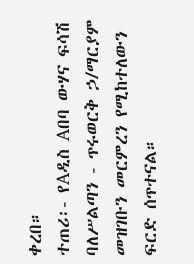ቀረበ።
ተጠሪ፡- የAዲስ Aበባ ውሃና ፍሳሽ ባለሥልጣን - ጥሩወርቅ ኃ/ማርያም መዝገቡን መርምረን የሚከተለውን ፍርድ ሰጥተናል።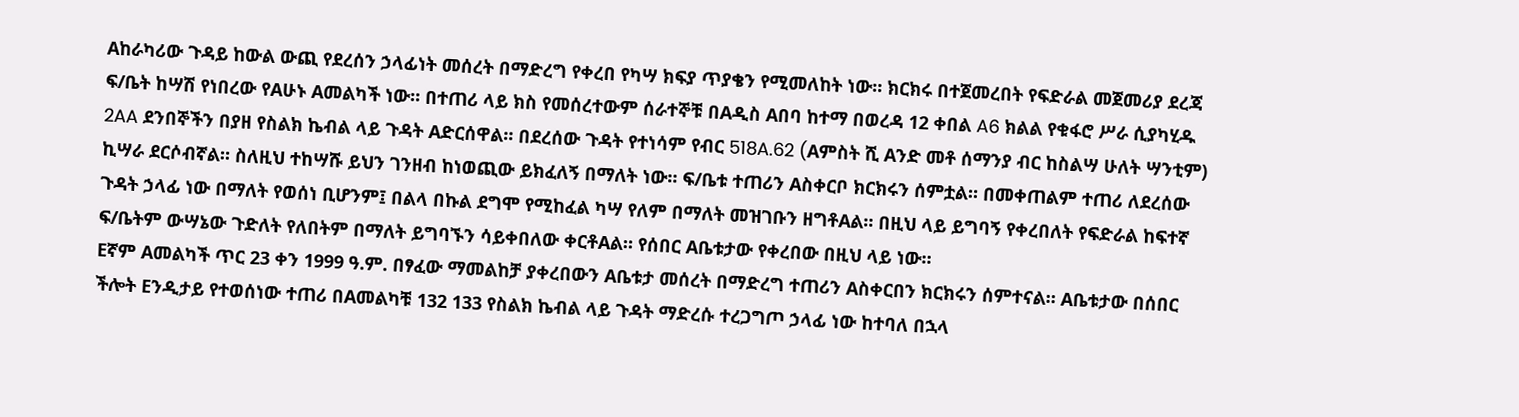Aከራካሪው ጉዳይ ከውል ውጪ የደረሰን ኃላፊነት መሰረት በማድረግ የቀረበ የካሣ ክፍያ ጥያቄን የሚመለከት ነው። ክርክሩ በተጀመረበት የፍድራል መጀመሪያ ደረጃ ፍ/ቤት ከሣሽ የነበረው የAሁኑ Aመልካች ነው። በተጠሪ ላይ ክስ የመሰረተውም ሰራተኞቹ በAዲስ Aበባ ከተማ በወረዳ 12 ቀበል A6 ክልል የቁፋሮ ሥራ ሲያካሂዱ 2AA ደንበኞችን በያዘ የስልክ ኬብል ላይ ጉዳት Aድርሰዋል። በደረሰው ጉዳት የተነሳም የብር 518A.62 (Aምስት ሺ Aንድ መቶ ሰማንያ ብር ከስልሣ ሁለት ሣንቲም) ኪሣራ ደርሶብኛል። ስለዚህ ተከሣሹ ይህን ገንዘብ ከነወጪው ይክፈለኝ በማለት ነው። ፍ/ቤቱ ተጠሪን Aስቀርቦ ክርክሩን ሰምቷል። በመቀጠልም ተጠሪ ለደረሰው ጉዳት ኃላፊ ነው በማለት የወሰነ ቢሆንም፤ በልላ በኩል ደግሞ የሚከፈል ካሣ የለም በማለት መዝገቡን ዘግቶAል። በዚህ ላይ ይግባኝ የቀረበለት የፍድራል ከፍተኛ ፍ/ቤትም ውሣኔው ጉድለት የለበትም በማለት ይግባኙን ሳይቀበለው ቀርቶAል። የሰበር Aቤቱታው የቀረበው በዚህ ላይ ነው።
Eኛም Aመልካች ጥር 23 ቀን 1999 ዓ.ም. በፃፈው ማመልከቻ ያቀረበውን Aቤቱታ መሰረት በማድረግ ተጠሪን Aስቀርበን ክርክሩን ሰምተናል። Aቤቱታው በሰበር ችሎት Eንዲታይ የተወሰነው ተጠሪ በAመልካቹ 132 133 የስልክ ኬብል ላይ ጉዳት ማድረሱ ተረጋግጦ ኃላፊ ነው ከተባለ በኋላ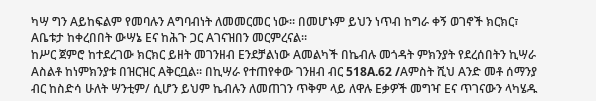ካሣ ግን Aይከፍልም የመባሉን Aግባብነት ለመመርመር ነው። በመሆኑም ይህን ነጥብ ከግራ ቀኝ ወገኖች ክርክር፣ Aቤቱታ ከቀረበበት ውሣኔ Eና ከሕጉ ጋር Aገናዝበን መርምረናል።
ከሥር ጀምሮ ከተደረገው ክርክር ይዘት መገንዘብ Eንደቻልነው Aመልካች በኬብሉ መጎዳት ምክንያት የደረሰበትን ኪሣራ Aስልቶ ከነምክንያቱ በዝርዝር Aቅርቧል። በኪሣራ የተጠየቀው ገንዘብ ብር 518A.62 /Aምስት ሺህ Aንድ መቶ ሰማንያ ብር ከስድሳ ሁለት ሣንቲም/ ሲሆን ይህም ኬብሉን ለመጠገን ጥቅም ላይ ለዋሉ Eቃዎች መግዣ Eና ጥገናውን ላካሄዱ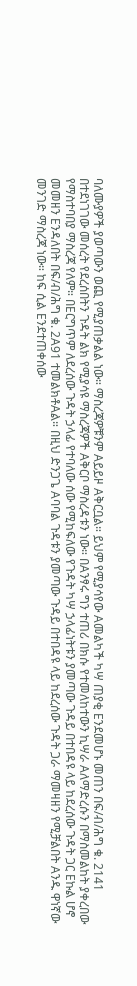ባለሙያዎች ያወጣውን ወጪ የሚያጠቃልል ነው። ማስረጃዎቹንም Aይይዞ Aቅርቧል። ይህም የሚያሳየው Aመልካች ካሣ ጠያቂ Eንደመሆኑ መጠን በፍ/ብ/ሕግ ቁ. 2141 በተደነገገው መሰረት የደረሰበትን ጉዳት ልክ የሚያሳዩ ማስረጃዎች Aቅርቦ ማስረዳቱን ነው። በAንፃሩ ግን ተጠሪ በክሱ የተመለከተውን ኪሣራ Aለማድረሱን በማስመልከት ያቀረበው የማስተባበያ ማስረጃ የለም። በEርግጥም ለደረሰው ጉዳት ኃላፊ የተባለው ሰው የሚከፍለው የጉዳት ካሣ ኃላፊነትቱን ያመጣው ጉዳይ በተበዳዩ ላይ ከደረሰው ጉዳት ጋር Eኩል ሆኖ መመዘን Eንዳለበት በፍ/ብ/ሕግ ቁ. 2A91 ተመልክቶAል። በዚህ ድንጋጌ Aባባል ጉዳቱን ያመጣው ጉዳይ በተበዳዩ ላይ ከደረሰው ጉዳት ጋራ ማመዛዘን የሚቻልበት Aንዱ ዋነኛው መንገድ ማስረጃ ነው። ከፍ ሲል Eንደተጠቀሰው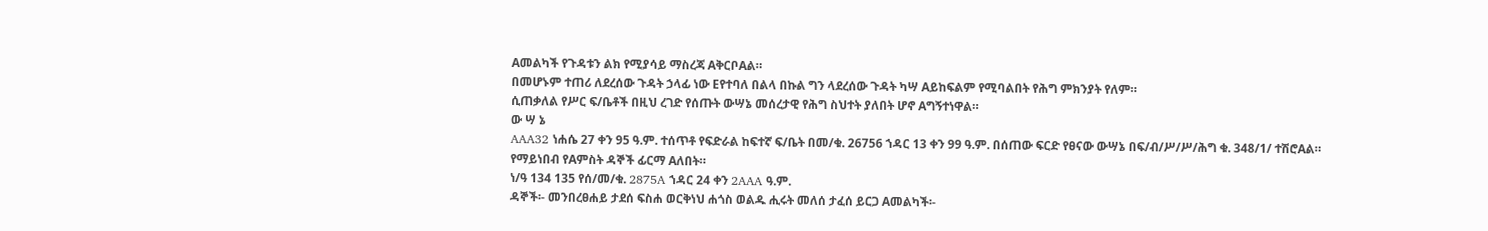Aመልካች የጉዳቱን ልክ የሚያሳይ ማስረጃ AቅርቦAል።
በመሆኑም ተጠሪ ለደረሰው ጉዳት ኃላፊ ነው Eየተባለ በልላ በኩል ግን ላደረሰው ጉዳት ካሣ Aይከፍልም የሚባልበት የሕግ ምክንያት የለም።
ሲጠቃለል የሥር ፍ/ቤቶች በዚህ ረገድ የሰጡት ውሣኔ መሰረታዊ የሕግ ስህተት ያለበት ሆኖ Aግኝተነዋል።
ው ሣ ኔ
AAA32 ነሐሴ 27 ቀን 95 ዓ.ም. ተሰጥቶ የፍድራል ከፍተኛ ፍ/ቤት በመ/ቁ. 26756 ኀዳር 13 ቀን 99 ዓ.ም. በሰጠው ፍርድ የፀናው ውሣኔ በፍ/ብ/ሥ/ሥ/ሕግ ቁ. 348/1/ ተሽሮAል።
የማይነበብ የAምስት ዳኞች ፊርማ Aለበት።
ነ/ዓ 134 135 የሰ/መ/ቁ. 2875A ኀዳር 24 ቀን 2AAA ዓ.ም.
ዳኞች፡- መንበረፀሐይ ታደሰ ፍስሐ ወርቅነህ ሐጎስ ወልዱ ሒሩት መለሰ ታፈሰ ይርጋ Aመልካች፡-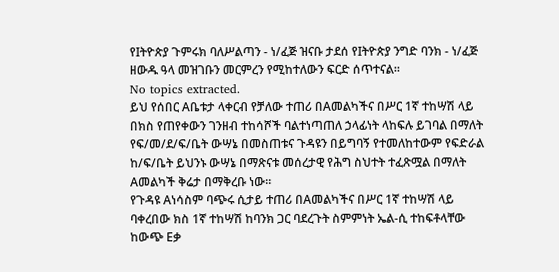የIትዮጵያ ጉምሩክ ባለሥልጣን - ነ/ፈጅ ዝናቡ ታደሰ የIትዮጵያ ንግድ ባንክ - ነ/ፈጅ ዘውዱ ዓላ መዝገቡን መርምረን የሚከተለውን ፍርድ ሰጥተናል።
No topics extracted.
ይህ የሰበር Aቤቱታ ላቀርብ የቻለው ተጠሪ በAመልካችና በሥር 1ኛ ተከሣሽ ላይ በክስ የጠየቀውን ገንዘብ ተከሳሾች ባልተነጣጠለ ኃላፊነት ላከፍሉ ይገባል በማለት የፍ/መ/ደ/ፍ/ቤት ውሣኔ በመስጠቱና ጉዳዩን በይግባኝ የተመለከተውም የፍድራል ከ/ፍ/ቤት ይህንኑ ውሣኔ በማጽናቱ መሰረታዊ የሕግ ስህተት ተፈጽሟል በማለት Aመልካች ቅሬታ በማቅረቡ ነው።
የጉዳዩ Aነሳስም ባጭሩ ሲታይ ተጠሪ በAመልካችና በሥር 1ኛ ተከሣሽ ላይ ባቀረበው ክስ 1ኛ ተከሣሽ ከባንክ ጋር ባደረጉት ስምምነት ኤል-ሲ ተከፍቶላቸው ከውጭ Eቃ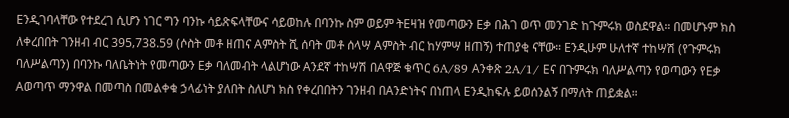Eንዲገባላቸው የተደረገ ሲሆን ነገር ግን ባንኩ ሳይጽፍላቸውና ሳይወከሉ በባንኩ ስም ወይም ትEዛዝ የመጣውን Eቃ በሕገ ወጥ መንገድ ከጉምሩክ ወስደዋል። በመሆኑም ክስ ለቀረበበት ገንዘብ ብር 395‚738.59 (ሶስት መቶ ዘጠና Aምስት ሺ ሰባት መቶ ሰላሣ Aምስት ብር ከሃምሣ ዘጠኝ) ተጠያቂ ናቸው። Eንዲሁም ሁለተኛ ተከሣሽ (የጉምሩክ ባለሥልጣን) በባንኩ ባለቤትነት የመጣውን Eቃ ባለመብት ላልሆነው Aንደኛ ተከሣሽ በAዋጅ ቁጥር 6A/89 Aንቀጽ 2A/1/ Eና በጉምሩክ ባለሥልጣን የወጣውን የEቃ Aወጣጥ ማንዋል በመጣስ በመልቀቁ ኃላፊነት ያለበት ስለሆነ ክስ የቀረበበትን ገንዘብ በAንድነትና በነጠላ Eንዲከፍሉ ይወሰንልኝ በማለት ጠይቋል።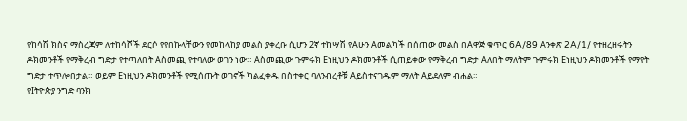የከሳሽ ክስና ማስረጃም ለተከሳሾች ደርሶ የየበኩላቸውን የመከላከያ መልስ ያቀረቡ ሲሆን 2ኛ ተከሣሽ የAሁን Aመልካች በሰጠው መልስ በAዋጅ ቁጥር 6A/89 Aንቀጽ 2A/1/ የተዘረዘሩትን ዶክመንቶች የማቅረብ ግድታ የተጣለበት Aስመጪ የተባለው ወገን ነው። Aስመጪው ጉምሩክ Eነዚህን ዶክመንቶች ሲጠይቀው የማቅረብ ግድታ Aለበት ማለትም ጉምሩክ Eነዚህን ዶክመንቶች የማየት ግድታ ተጥሎበታል። ወይም Eነዚህን ዶክመንቶች የሚሰጡት ወገኖች ካልፈቀዱ በስተቀር ባለንብረቶቹ Aይስተናገዱም ማለት Aይደለም ብሐል።
የIትዮጵያ ንግድ ባንክ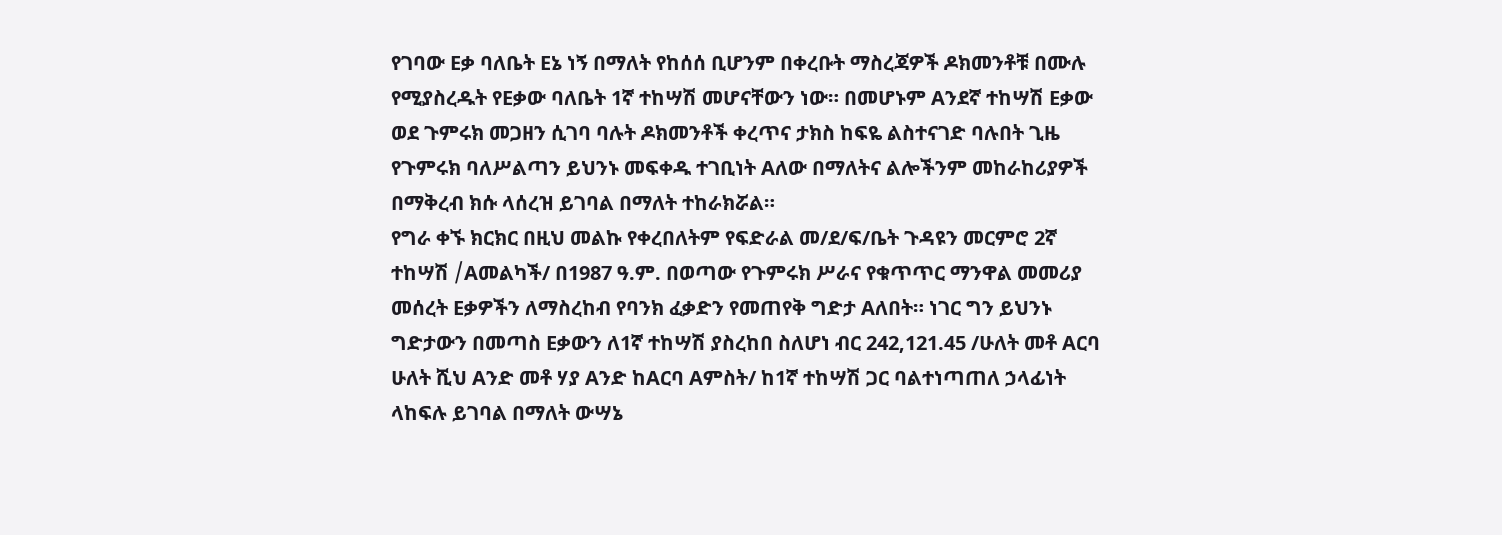የገባው Eቃ ባለቤት Eኔ ነኝ በማለት የከሰሰ ቢሆንም በቀረቡት ማስረጃዎች ዶክመንቶቹ በሙሉ የሚያስረዱት የEቃው ባለቤት 1ኛ ተከሣሽ መሆናቸውን ነው። በመሆኑም Aንደኛ ተከሣሽ Eቃው ወደ ጉምሩክ መጋዘን ሲገባ ባሉት ዶክመንቶች ቀረጥና ታክስ ከፍዬ ልስተናገድ ባሉበት ጊዜ የጉምሩክ ባለሥልጣን ይህንኑ መፍቀዱ ተገቢነት Aለው በማለትና ልሎችንም መከራከሪያዎች በማቅረብ ክሱ ላሰረዝ ይገባል በማለት ተከራክሯል።
የግራ ቀኙ ክርክር በዚህ መልኩ የቀረበለትም የፍድራል መ/ደ/ፍ/ቤት ጉዳዩን መርምሮ 2ኛ ተከሣሽ /Aመልካች/ በ1987 ዓ.ም. በወጣው የጉምሩክ ሥራና የቁጥጥር ማንዋል መመሪያ መሰረት Eቃዎችን ለማስረከብ የባንክ ፈቃድን የመጠየቅ ግድታ Aለበት። ነገር ግን ይህንኑ ግድታውን በመጣስ Eቃውን ለ1ኛ ተከሣሽ ያስረከበ ስለሆነ ብር 242‚121.45 /ሁለት መቶ Aርባ ሁለት ሺህ Aንድ መቶ ሃያ Aንድ ከAርባ Aምስት/ ከ1ኛ ተከሣሽ ጋር ባልተነጣጠለ ኃላፊነት ላከፍሉ ይገባል በማለት ውሣኔ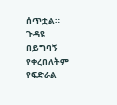ሰጥቷል።
ጉዳዩ በይግባኝ የቀረበለትም የፍድራል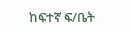ከፍተኛ ፍ/ቤት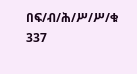በፍ/ብ/ሕ/ሥ/ሥ/ቁ 337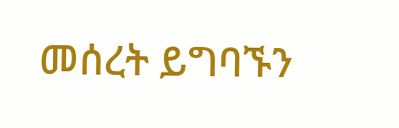መሰረት ይግባኙን